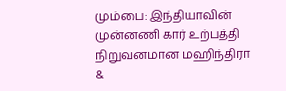மும்பை: இந்தியாவின் முன்னணி கார் உற்பத்தி நிறுவனமான மஹிந்திரா &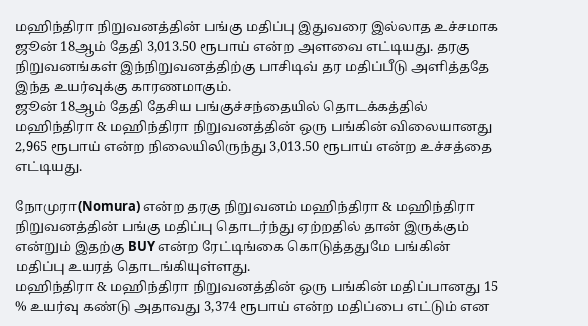மஹிந்திரா நிறுவனத்தின் பங்கு மதிப்பு இதுவரை இல்லாத உச்சமாக ஜூன் 18ஆம் தேதி 3,013.50 ரூபாய் என்ற அளவை எட்டியது. தரகு நிறுவனங்கள் இந்நிறுவனத்திற்கு பாசிடிவ் தர மதிப்பீடு அளித்ததே இந்த உயர்வுக்கு காரணமாகும்.
ஜூன் 18ஆம் தேதி தேசிய பங்குச்சந்தையில் தொடக்கத்தில் மஹிந்திரா & மஹிந்திரா நிறுவனத்தின் ஒரு பங்கின் விலையானது 2,965 ரூபாய் என்ற நிலையிலிருந்து 3,013.50 ரூபாய் என்ற உச்சத்தை எட்டியது.

நோமுரா(Nomura) என்ற தரகு நிறுவனம் மஹிந்திரா & மஹிந்திரா நிறுவனத்தின் பங்கு மதிப்பு தொடர்ந்து ஏற்றதில் தான் இருக்கும் என்றும் இதற்கு BUY என்ற ரேட்டிங்கை கொடுத்ததுமே பங்கின் மதிப்பு உயரத் தொடங்கியுள்ளது.
மஹிந்திரா & மஹிந்திரா நிறுவனத்தின் ஒரு பங்கின் மதிப்பானது 15 % உயர்வு கண்டு அதாவது 3,374 ரூபாய் என்ற மதிப்பை எட்டும் என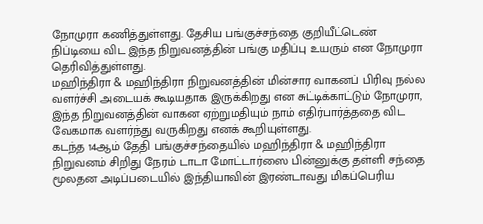நோமுரா கணித்துள்ளது. தேசிய பங்குச்சந்தை குறியீட்டெண் நிப்டியை விட இந்த நிறுவனத்தின் பங்கு மதிப்பு உயரும் என நோமுரா தெரிவித்துள்ளது.
மஹிந்திரா & மஹிந்திரா நிறுவனத்தின் மின்சார வாகனப் பிரிவு நல்ல வளர்ச்சி அடையக் கூடியதாக இருக்கிறது என சுட்டிக்காட்டும் நோமுரா, இந்த நிறுவனத்தின் வாகன ஏற்றுமதியும் நாம் எதிர்பார்த்ததை விட வேகமாக வளர்ந்து வருகிறது எனக் கூறியுள்ளது.
கடந்த 14ஆம் தேதி பங்குச்சந்தையில் மஹிந்திரா & மஹிந்திரா நிறுவனம் சிறிது நேரம் டாடா மோட்டார்ஸை பின்னுக்கு தள்ளி சந்தை மூலதன அடிப்படையில் இந்தியாவின் இரண்டாவது மிகப்பெரிய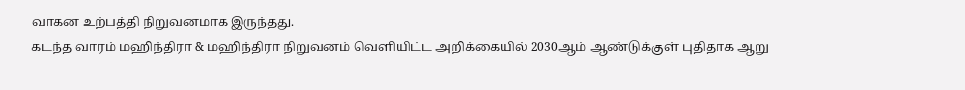வாகன உற்பத்தி நிறுவனமாக இருந்தது.
கடந்த வாரம் மஹிந்திரா & மஹிந்திரா நிறுவனம் வெளியிட்ட அறிக்கையில் 2030ஆம் ஆண்டுக்குள் புதிதாக ஆறு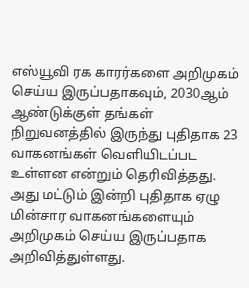எஸ்யூவி ரக காரர்களை அறிமுகம் செய்ய இருப்பதாகவும், 2030ஆம் ஆண்டுக்குள் தங்கள் நிறுவனத்தில் இருந்து புதிதாக 23 வாகனங்கள் வெளியிடப்பட உள்ளன என்றும் தெரிவித்தது.
அது மட்டும் இன்றி புதிதாக ஏழு மின்சார வாகனங்களையும் அறிமுகம் செய்ய இருப்பதாக அறிவித்துள்ளது.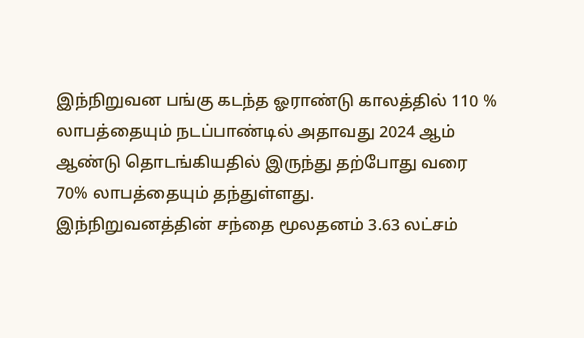இந்நிறுவன பங்கு கடந்த ஓராண்டு காலத்தில் 110 % லாபத்தையும் நடப்பாண்டில் அதாவது 2024 ஆம் ஆண்டு தொடங்கியதில் இருந்து தற்போது வரை 70% லாபத்தையும் தந்துள்ளது.
இந்நிறுவனத்தின் சந்தை மூலதனம் 3.63 லட்சம்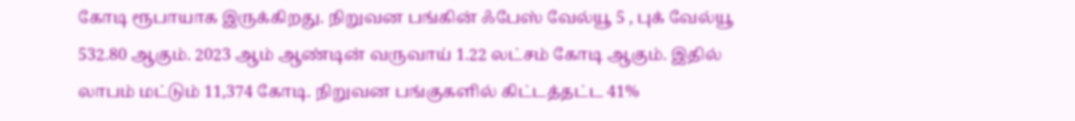கோடி ரூபாயாக இருக்கிறது. நிறுவன பங்கின் ஃபேஸ் வேல்யூ 5 , புக் வேல்யூ 532.80 ஆகும். 2023 ஆம் ஆண்டின் வருவாய் 1.22 லட்சம் கோடி ஆகும். இதில் லாபம் மட்டும் 11,374 கோடி. நிறுவன பங்குகளில் கிட்டத்தட்ட 41%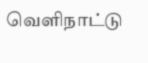வெளிநாட்டு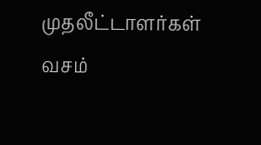முதலீட்டாளர்கள் வசம்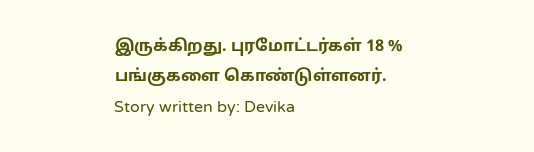இருக்கிறது. புரமோட்டர்கள் 18 % பங்குகளை கொண்டுள்ளனர்.
Story written by: Devika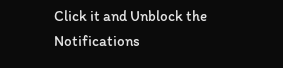Click it and Unblock the Notifications